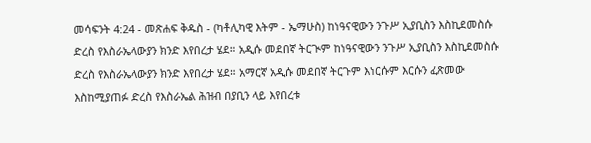መሳፍንት 4:24 - መጽሐፍ ቅዱስ - (ካቶሊካዊ እትም - ኤማሁስ) ከነዓናዊውን ንጉሥ ኢያቢስን እስኪደመስሱ ድረስ የእስራኤላውያን ክንድ እየበረታ ሄደ። አዲሱ መደበኛ ትርጒም ከነዓናዊውን ንጉሥ ኢያቢስን እስኪደመስሱ ድረስ የእስራኤላውያን ክንድ እየበረታ ሄደ። አማርኛ አዲሱ መደበኛ ትርጉም እነርሱም እርሱን ፈጽመው እስከሚያጠፉ ድረስ የእስራኤል ሕዝብ በያቢን ላይ እየበረቱ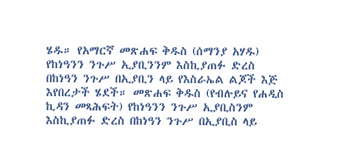ሄዱ። የአማርኛ መጽሐፍ ቅዱስ (ሰማንያ አሃዱ) የከነዓንን ንጉሥ ኢያቢንንም እስኪያጠፉ ድረስ በከነዓን ንጉሥ በኢያቢን ላይ የእስራኤል ልጆች እጅ እየበረታች ሄደች። መጽሐፍ ቅዱስ (የብሉይና የሐዲስ ኪዳን መጻሕፍት) የከነዓንን ንጉሥ ኢያቢስንም እስኪያጠፉ ድረስ በከነዓን ንጉሥ በኢያቢስ ላይ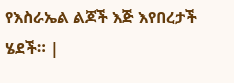የእስራኤል ልጆች እጅ እየበረታች ሄደች። |